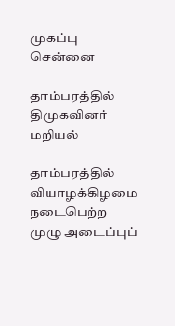முகப்பு
சென்னை

தாம்பரத்தில் திமுகவினர் மறியல்

தாம்பரத்தில் வியாழக்கிழமை நடைபெற்ற முழு அடைப்புப்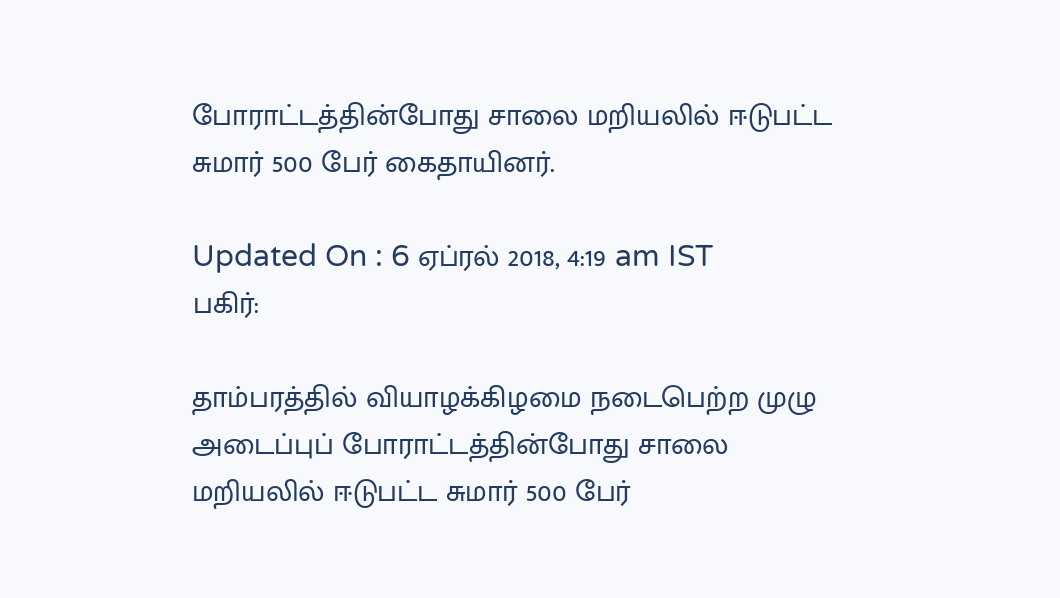போராட்டத்தின்போது சாலை மறியலில் ஈடுபட்ட சுமார் 500 பேர் கைதாயினர்.

Updated On : 6 ஏப்ரல் 2018, 4:19 am IST
பகிர்:

தாம்பரத்தில் வியாழக்கிழமை நடைபெற்ற முழு அடைப்புப் போராட்டத்தின்போது சாலை மறியலில் ஈடுபட்ட சுமார் 500 பேர்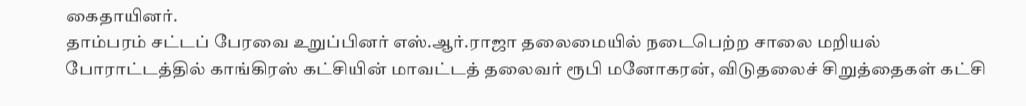கைதாயினர்.
தாம்பரம் சட்டப் பேரவை உறுப்பினர் எஸ்.ஆர்.ராஜா தலைமையில் நடைபெற்ற சாலை மறியல் போராட்டத்தில் காங்கிரஸ் கட்சியின் மாவட்டத் தலைவர் ரூபி மனோகரன், விடுதலைச் சிறுத்தைகள் கட்சி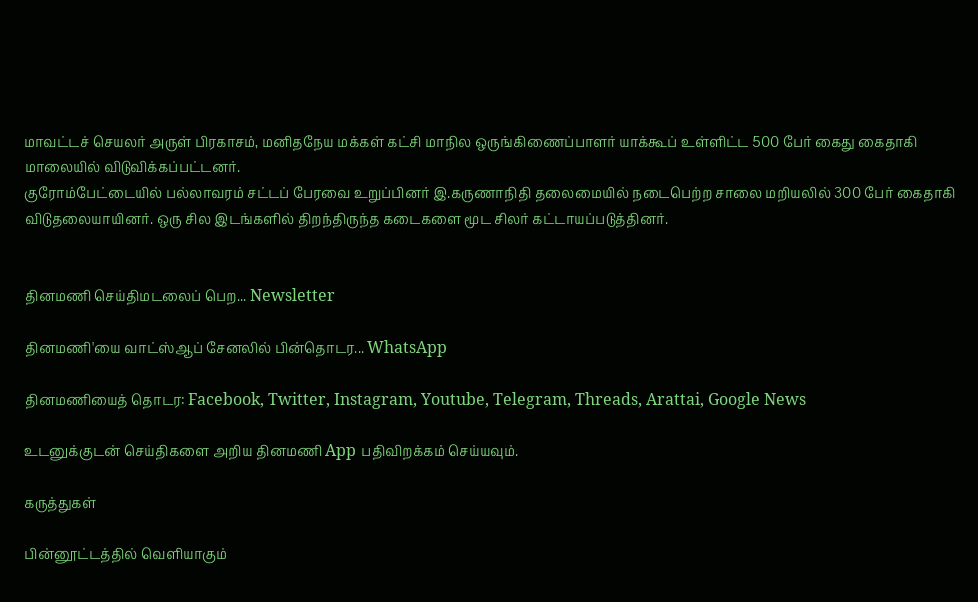மாவட்டச் செயலர் அருள் பிரகாசம், மனிதநேய மக்கள் கட்சி மாநில ஒருங்கிணைப்பாளர் யாக்கூப் உள்ளிட்ட 500 பேர் கைது கைதாகி மாலையில் விடுவிக்கப்பட்டனர்.
குரோம்பேட்டையில் பல்லாவரம் சட்டப் பேரவை உறுப்பினர் இ.கருணாநிதி தலைமையில் நடைபெற்ற சாலை மறியலில் 300 பேர் கைதாகி விடுதலையாயினர். ஒரு சில இடங்களில் திறந்திருந்த கடைகளை மூட சிலர் கட்டாயப்படுத்தினர்.


தினமணி செய்திமடலைப் பெற... Newsletter

தினமணி'யை வாட்ஸ்ஆப் சேனலில் பின்தொடர... WhatsApp

தினமணியைத் தொடர: Facebook, Twitter, Instagram, Youtube, Telegram, Threads, Arattai, Google News

உடனுக்குடன் செய்திகளை அறிய தினமணி App பதிவிறக்கம் செய்யவும்.

கருத்துகள்

பின்னூட்டத்தில் வெளியாகும்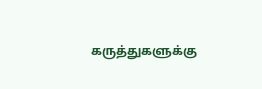கருத்துகளுக்கு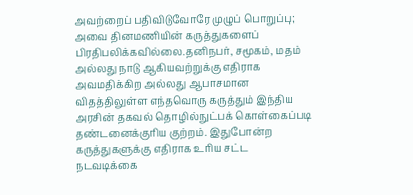அவற்றைப் பதிவிடுவோரே முழுப் பொறுப்பு; அவை தினமணியின் கருத்துகளைப் பிரதிபலிக்கவில்லை.தனிநபர், சமூகம், மதம் அல்லது நாடு ஆகியவற்றுக்கு எதிராக அவமதிக்கிற அல்லது ஆபாசமான விதத்திலுள்ள எந்தவொரு கருத்தும் இந்திய அரசின் தகவல் தொழில்நுட்பக் கொள்கைப்படி தண்டனைக்குரிய குற்றம். இதுபோன்ற கருத்துகளுக்கு எதிராக உரிய சட்ட நடவடிக்கை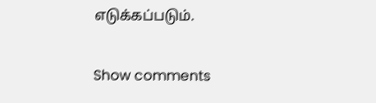எடுக்கப்படும்.

Show comments